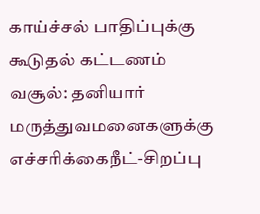காய்ச்சல் பாதிப்புக்கு கூடுதல் கட்டணம் வசூல்: தனியார் மருத்துவமனைகளுக்கு எச்சரிக்கைநீட்-சிறப்பு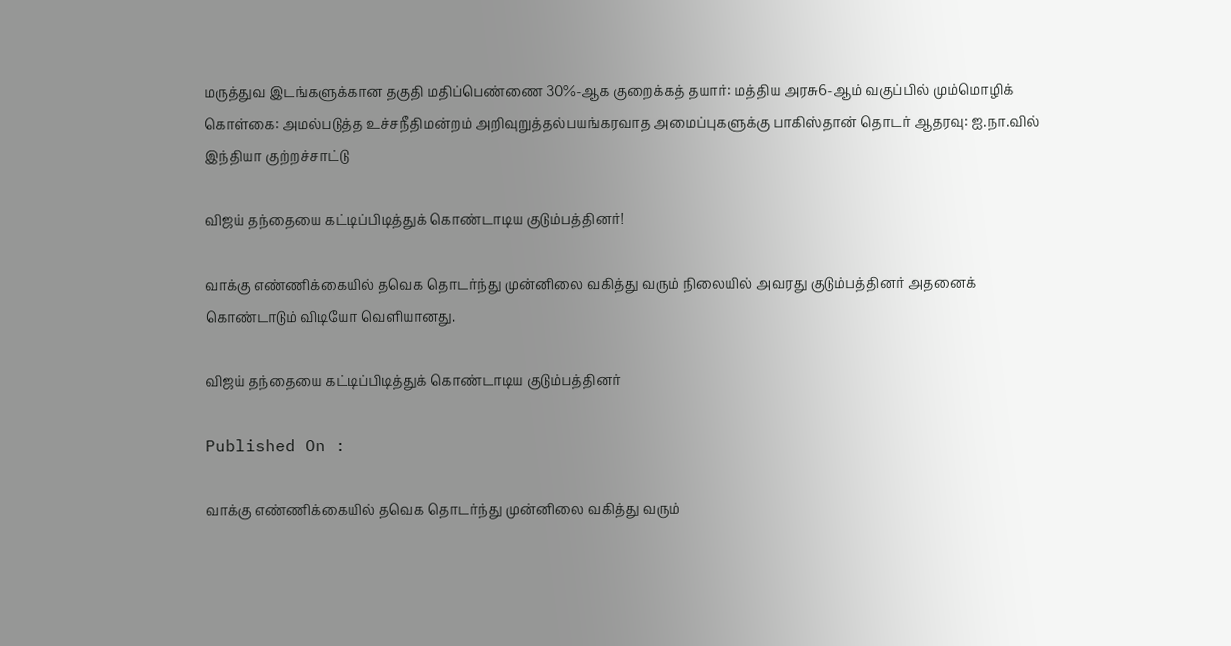மருத்துவ இடங்களுக்கான தகுதி மதிப்பெண்ணை 30%-ஆக குறைக்கத் தயார்: மத்திய அரசு6-ஆம் வகுப்பில் மும்மொழிக் கொள்கை: அமல்படுத்த உச்சநீதிமன்றம் அறிவுறுத்தல்பயங்கரவாத அமைப்புகளுக்கு பாகிஸ்தான் தொடர் ஆதரவு: ஐ.நா.வில் இந்தியா குற்றச்சாட்டு

விஜய் தந்தையை கட்டிப்பிடித்துக் கொண்டாடிய குடும்பத்தினர்!

வாக்கு எண்ணிக்கையில் தவெக தொடர்ந்து முன்னிலை வகித்து வரும் நிலையில் அவரது குடும்பத்தினர் அதனைக் கொண்டாடும் விடியோ வெளியானது.

விஜய் தந்தையை கட்டிப்பிடித்துக் கொண்டாடிய குடும்பத்தினர்

Published On :

வாக்கு எண்ணிக்கையில் தவெக தொடர்ந்து முன்னிலை வகித்து வரும்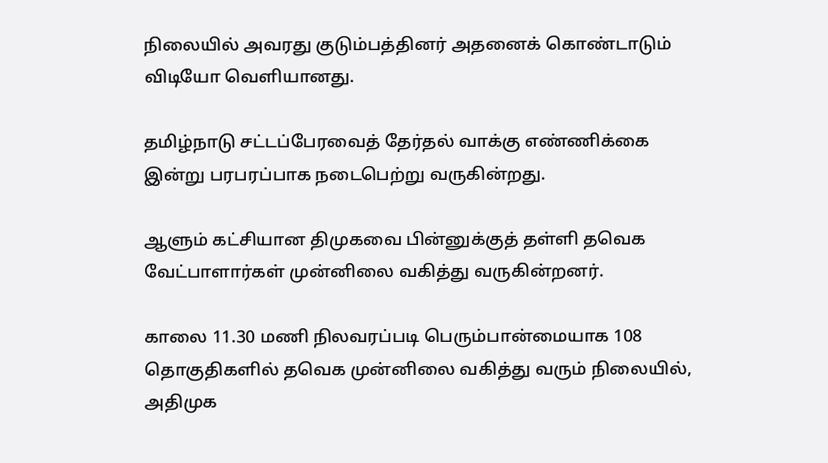நிலையில் அவரது குடும்பத்தினர் அதனைக் கொண்டாடும் விடியோ வெளியானது.

தமிழ்நாடு சட்டப்பேரவைத் தேர்தல் வாக்கு எண்ணிக்கை இன்று பரபரப்பாக நடைபெற்று வருகின்றது.

ஆளும் கட்சியான திமுகவை பின்னுக்குத் தள்ளி தவெக வேட்பாளார்கள் முன்னிலை வகித்து வருகின்றனர்.

காலை 11.30 மணி நிலவரப்படி பெரும்பான்மையாக 108 தொகுதிகளில் தவெக முன்னிலை வகித்து வரும் நிலையில், அதிமுக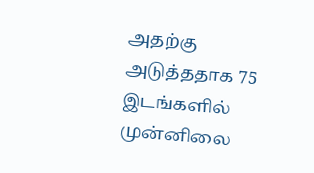அதற்கு அடுத்ததாக 75 இடங்களில் முன்னிலை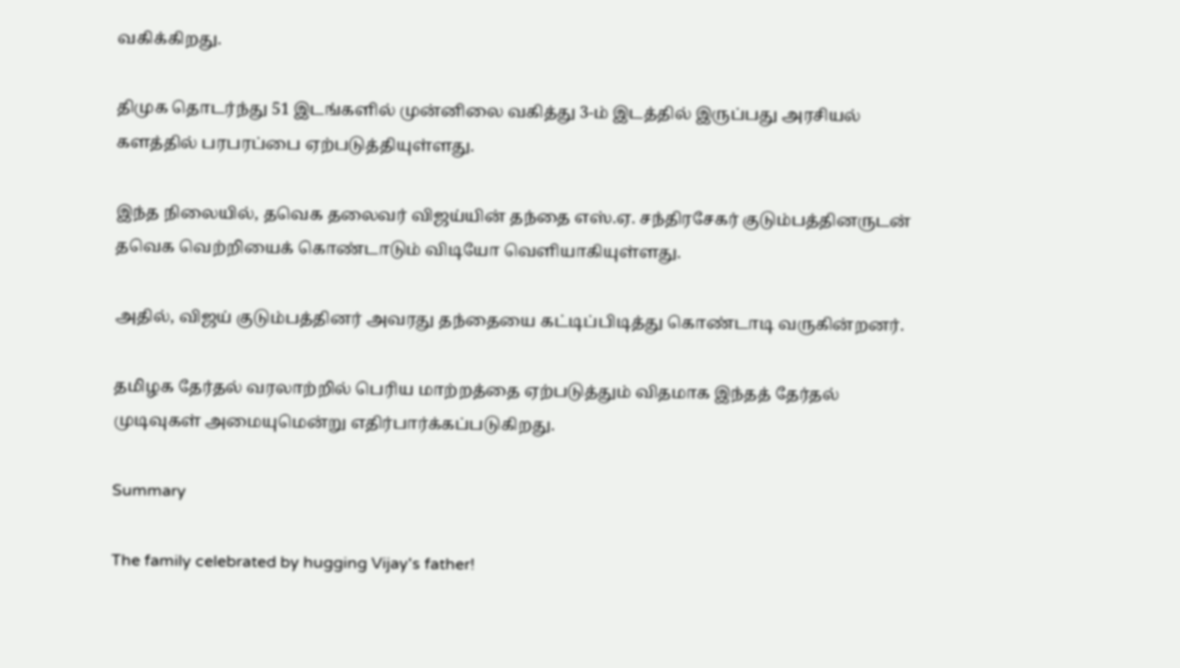வகிக்கிறது.

திமுக தொடர்ந்து 51 இடங்களில் முன்னிலை வகித்து 3-ம் இடத்தில் இருப்பது அரசியல் களத்தில் பரபரப்பை ஏற்படுத்தியுள்ளது.

இந்த நிலையில், தவெக தலைவர் விஜய்யின் தந்தை எஸ்.ஏ. சந்திரசேகர் குடும்பத்தினருடன் தவெக வெற்றியைக் கொண்டாடும் விடியோ வெளியாகியுள்ளது.

அதில், விஜய் குடும்பத்தினர் அவரது தந்தையை கட்டிப்பிடித்து கொண்டாடி வருகின்றனர்.

தமிழக தேர்தல் வரலாற்றில் பெரிய மாற்றத்தை ஏற்படுத்தும் விதமாக இந்தத் தேர்தல் முடிவுகள் அமையுமென்று எதிர்பார்க்கப்படுகிறது.

Summary

The family celebrated by hugging Vijay's father!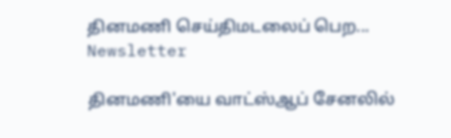தினமணி செய்திமடலைப் பெற... Newsletter

தினமணி'யை வாட்ஸ்ஆப் சேனலில்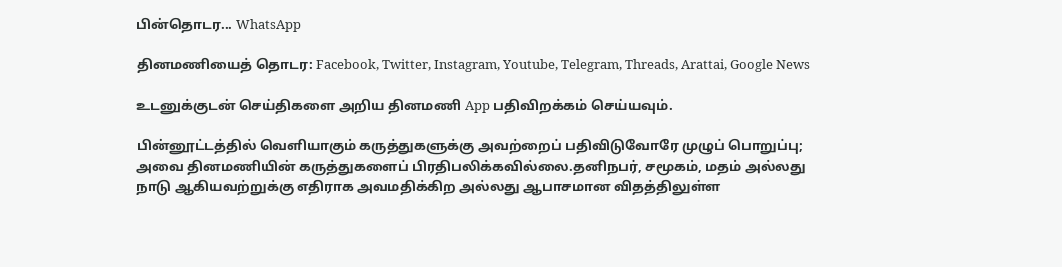பின்தொடர... WhatsApp

தினமணியைத் தொடர: Facebook, Twitter, Instagram, Youtube, Telegram, Threads, Arattai, Google News

உடனுக்குடன் செய்திகளை அறிய தினமணி App பதிவிறக்கம் செய்யவும்.

பின்னூட்டத்தில் வெளியாகும் கருத்துகளுக்கு அவற்றைப் பதிவிடுவோரே முழுப் பொறுப்பு; அவை தினமணியின் கருத்துகளைப் பிரதிபலிக்கவில்லை.தனிநபர், சமூகம், மதம் அல்லது நாடு ஆகியவற்றுக்கு எதிராக அவமதிக்கிற அல்லது ஆபாசமான விதத்திலுள்ள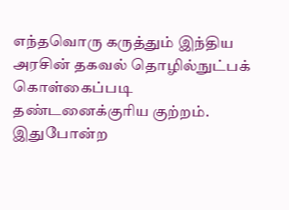எந்தவொரு கருத்தும் இந்திய அரசின் தகவல் தொழில்நுட்பக் கொள்கைப்படி தண்டனைக்குரிய குற்றம். இதுபோன்ற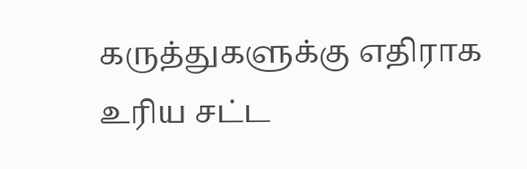கருத்துகளுக்கு எதிராக உரிய சட்ட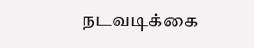நடவடிக்கை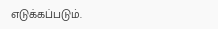எடுக்கப்படும்.